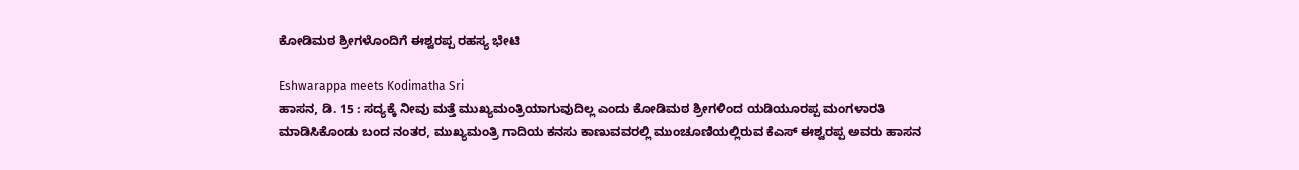ಕೋಡಿಮಠ ಶ್ರೀಗಳೊಂದಿಗೆ ಈಶ್ವರಪ್ಪ ರಹಸ್ಯ ಭೇಟಿ

Eshwarappa meets Kodimatha Sri
ಹಾಸನ, ಡಿ. 15 : ಸದ್ಯಕ್ಕೆ ನೀವು ಮತ್ತೆ ಮುಖ್ಯಮಂತ್ರಿಯಾಗುವುದಿಲ್ಲ ಎಂದು ಕೋಡಿಮಠ ಶ್ರೀಗಳಿಂದ ಯಡಿಯೂರಪ್ಪ ಮಂಗಳಾರತಿ ಮಾಡಿಸಿಕೊಂಡು ಬಂದ ನಂತರ, ಮುಖ್ಯಮಂತ್ರಿ ಗಾದಿಯ ಕನಸು ಕಾಣುವವರಲ್ಲಿ ಮುಂಚೂಣಿಯಲ್ಲಿರುವ ಕೆಎಸ್ ಈಶ್ವರಪ್ಪ ಅವರು ಹಾಸನ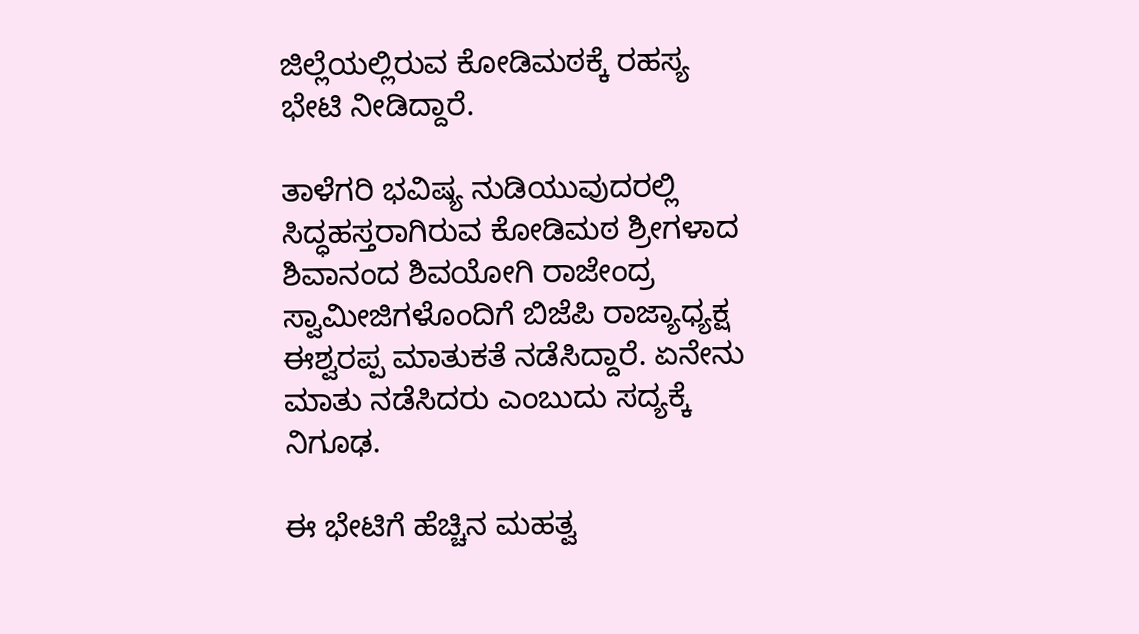ಜಿಲ್ಲೆಯಲ್ಲಿರುವ ಕೋಡಿಮಠಕ್ಕೆ ರಹಸ್ಯ ಭೇಟಿ ನೀಡಿದ್ದಾರೆ.

ತಾಳೆಗರಿ ಭವಿಷ್ಯ ನುಡಿಯುವುದರಲ್ಲಿ ಸಿದ್ಧಹಸ್ತರಾಗಿರುವ ಕೋಡಿಮಠ ಶ್ರೀಗಳಾದ ಶಿವಾನಂದ ಶಿವಯೋಗಿ ರಾಜೇಂದ್ರ ಸ್ವಾಮೀಜಿಗಳೊಂದಿಗೆ ಬಿಜೆಪಿ ರಾಜ್ಯಾಧ್ಯಕ್ಷ ಈಶ್ವರಪ್ಪ ಮಾತುಕತೆ ನಡೆಸಿದ್ದಾರೆ. ಏನೇನು ಮಾತು ನಡೆಸಿದರು ಎಂಬುದು ಸದ್ಯಕ್ಕೆ ನಿಗೂಢ.

ಈ ಭೇಟಿಗೆ ಹೆಚ್ಚಿನ ಮಹತ್ವ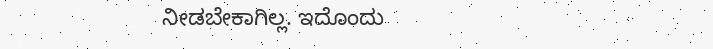ನೀಡಬೇಕಾಗಿಲ್ಲ. ಇದೊಂದು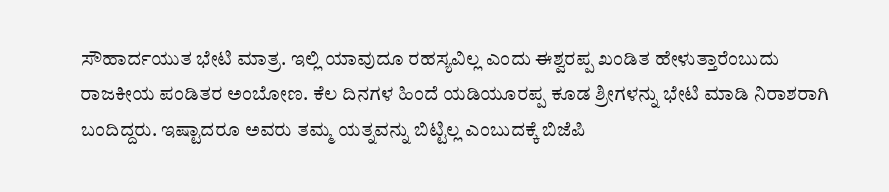ಸೌಹಾರ್ದಯುತ ಭೇಟಿ ಮಾತ್ರ. ಇಲ್ಲಿ ಯಾವುದೂ ರಹಸ್ಯವಿಲ್ಲ ಎಂದು ಈಶ್ವರಪ್ಪ ಖಂಡಿತ ಹೇಳುತ್ತಾರೆಂಬುದು ರಾಜಕೀಯ ಪಂಡಿತರ ಅಂಬೋಣ. ಕೆಲ ದಿನಗಳ ಹಿಂದೆ ಯಡಿಯೂರಪ್ಪ ಕೂಡ ಶ್ರೀಗಳನ್ನು ಭೇಟಿ ಮಾಡಿ ನಿರಾಶರಾಗಿ ಬಂದಿದ್ದರು. ಇಷ್ಟಾದರೂ ಅವರು ತಮ್ಮ ಯತ್ನವನ್ನು ಬಿಟ್ಟಿಲ್ಲ ಎಂಬುದಕ್ಕೆ ಬಿಜೆಪಿ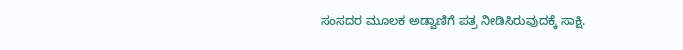ಸಂಸದರ ಮೂಲಕ ಅಡ್ವಾಣಿಗೆ ಪತ್ರ ನೀಡಿಸಿರುವುದಕ್ಕೆ ಸಾಕ್ಷಿ.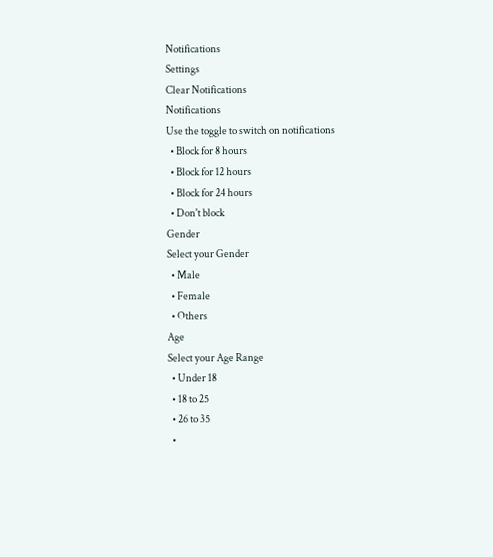Notifications
Settings
Clear Notifications
Notifications
Use the toggle to switch on notifications
  • Block for 8 hours
  • Block for 12 hours
  • Block for 24 hours
  • Don't block
Gender
Select your Gender
  • Male
  • Female
  • Others
Age
Select your Age Range
  • Under 18
  • 18 to 25
  • 26 to 35
  •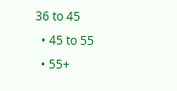36 to 45
  • 45 to 55
  • 55+